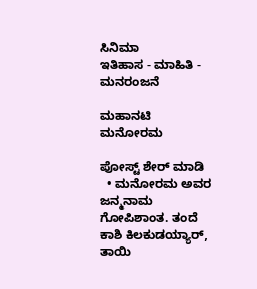ಸಿನಿಮಾ
ಇತಿಹಾಸ - ಮಾಹಿತಿ - ಮನರಂಜನೆ

ಮಹಾನಟಿ ಮನೋರಮ

ಪೋಸ್ಟ್ ಶೇರ್ ಮಾಡಿ
  • ಮನೋರಮ ಅವರ ಜನ್ಮನಾಮ ಗೋಪಿಶಾಂತ. ತಂದೆ ಕಾಶಿ ಕಿಲಕುಡಯ್ಯಾರ್‌, ತಾಯಿ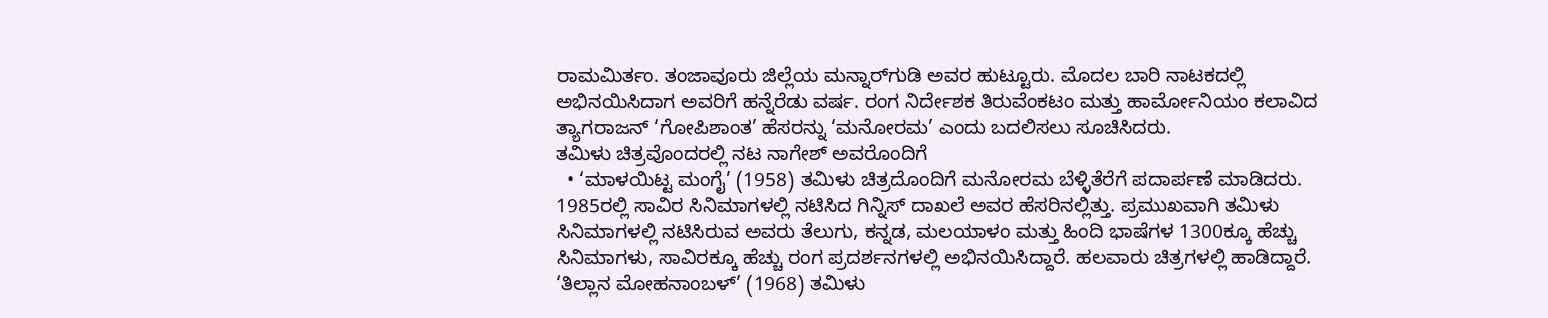ರಾಮಮಿರ್ತಂ. ತಂಜಾವೂರು ಜಿಲ್ಲೆಯ ಮನ್ನಾರ್‌ಗುಡಿ ಅವರ ಹುಟ್ಟೂರು. ಮೊದಲ ಬಾರಿ ನಾಟಕದಲ್ಲಿ ಅಭಿನಯಿಸಿದಾಗ ಅವರಿಗೆ ಹನ್ನೆರೆಡು ವರ್ಷ. ರಂಗ ನಿರ್ದೇಶಕ ತಿರುವೆಂಕಟಂ ಮತ್ತು ಹಾರ್ಮೋನಿಯಂ ಕಲಾವಿದ ತ್ಯಾಗರಾಜನ್‌ ‘ಗೋಪಿಶಾಂತ’ ಹೆಸರನ್ನು ‘ಮನೋರಮ’ ಎಂದು ಬದಲಿಸಲು ಸೂಚಿಸಿದರು.
ತಮಿಳು ಚಿತ್ರವೊಂದರಲ್ಲಿ ನಟ ನಾಗೇಶ್‌ ಅವರೊಂದಿಗೆ
  • ‘ಮಾಳಯಿಟ್ಟ ಮಂಗೈ’ (1958) ತಮಿಳು ಚಿತ್ರದೊಂದಿಗೆ ಮನೋರಮ ಬೆಳ್ಳಿತೆರೆಗೆ ಪದಾರ್ಪಣೆ ಮಾಡಿದರು. 1985ರಲ್ಲಿ ಸಾವಿರ ಸಿನಿಮಾಗಳಲ್ಲಿ ನಟಿಸಿದ ಗಿನ್ನಿಸ್ ದಾಖಲೆ ಅವರ ಹೆಸರಿನಲ್ಲಿತ್ತು. ಪ್ರಮುಖವಾಗಿ ತಮಿಳು ಸಿನಿಮಾಗಳಲ್ಲಿ ನಟಿಸಿರುವ ಅವರು ತೆಲುಗು, ಕನ್ನಡ, ಮಲಯಾಳಂ ಮತ್ತು ಹಿಂದಿ ಭಾಷೆಗಳ 1300ಕ್ಕೂ ಹೆಚ್ಚು ಸಿನಿಮಾಗಳು, ಸಾವಿರಕ್ಕೂ ಹೆಚ್ಚು ರಂಗ ಪ್ರದರ್ಶನಗಳಲ್ಲಿ ಅಭಿನಯಿಸಿದ್ದಾರೆ. ಹಲವಾರು ಚಿತ್ರಗಳಲ್ಲಿ ಹಾಡಿದ್ದಾರೆ.
‘ತಿಲ್ಲಾನ ಮೋಹನಾಂಬಳ್‌’ (1968) ತಮಿಳು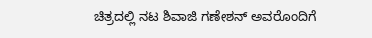ಚಿತ್ರದಲ್ಲಿ ನಟ ಶಿವಾಜಿ ಗಣೇಶನ್‌ ಅವರೊಂದಿಗೆ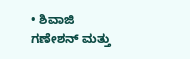• ಶಿವಾಜಿ ಗಣೇಶನ್ ಮತ್ತು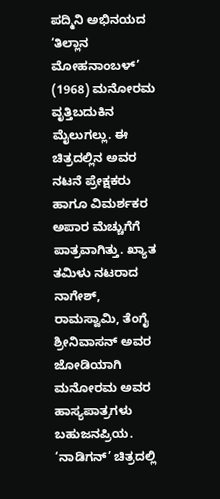ಪದ್ಮಿನಿ ಅಭಿನಯದ ‘ತಿಲ್ಲಾನ ಮೋಹನಾಂಬಳ್‌’ (1968) ಮನೋರಮ ವೃತ್ತಿಬದುಕಿನ ಮೈಲುಗಲ್ಲು. ಈ ಚಿತ್ರದಲ್ಲಿನ ಅವರ ನಟನೆ ಪ್ರೇಕ್ಷಕರು ಹಾಗೂ ವಿಮರ್ಶಕರ ಅಪಾರ ಮೆಚ್ಚುಗೆಗೆ ಪಾತ್ರವಾಗಿತ್ತು. ಖ್ಯಾತ ತಮಿಳು ನಟರಾದ ನಾಗೇಶ್‌, ರಾಮಸ್ವಾಮಿ, ತೆಂಗೈ ಶ್ರೀನಿವಾಸನ್‌ ಅವರ ಜೋಡಿಯಾಗಿ ಮನೋರಮ ಅವರ ಹಾಸ್ಯಪಾತ್ರಗಳು ಬಹುಜನಪ್ರಿಯ.
‘ನಾಡಿಗನ್‌’ ಚಿತ್ರದಲ್ಲಿ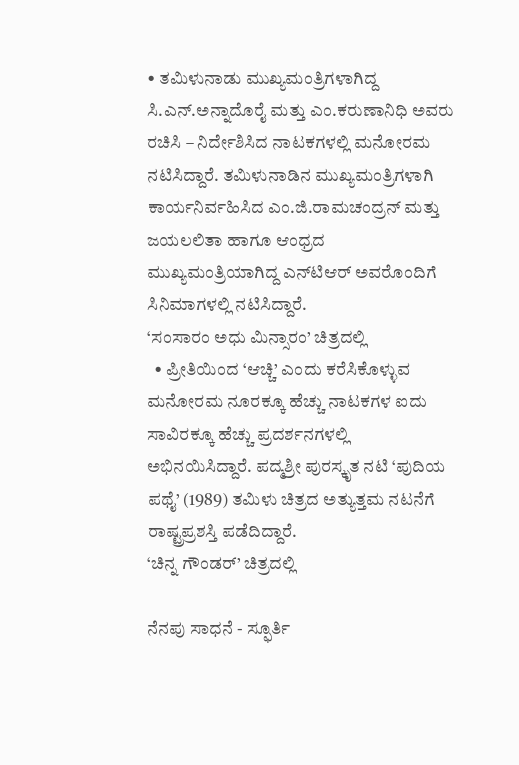• ತಮಿಳುನಾಡು ಮುಖ್ಯಮಂತ್ರಿಗಳಾಗಿದ್ದ ಸಿ.ಎನ್‌.ಅನ್ನಾದೊರೈ ಮತ್ತು ಎಂ.ಕರುಣಾನಿಧಿ ಅವರು ರಚಿಸಿ – ನಿರ್ದೇಶಿಸಿದ ನಾಟಕಗಳಲ್ಲಿ ಮನೋರಮ ನಟಿಸಿದ್ದಾರೆ. ತಮಿಳುನಾಡಿನ ಮುಖ್ಯಮಂತ್ರಿಗಳಾಗಿ ಕಾರ್ಯನಿರ್ವಹಿಸಿದ ಎಂ.ಜಿ.ರಾಮಚಂದ್ರನ್‌ ಮತ್ತು ಜಯಲಲಿತಾ ಹಾಗೂ ಆಂಧ್ರದ ಮುಖ್ಯಮಂತ್ರಿಯಾಗಿದ್ದ ಎನ್‌ಟಿಆರ್‌ ಅವರೊಂದಿಗೆ ಸಿನಿಮಾಗಳಲ್ಲಿ ನಟಿಸಿದ್ದಾರೆ.
‘ಸಂಸಾರಂ ಅಧು ಮಿನ್ಸಾರಂ’ ಚಿತ್ರದಲ್ಲಿ
  • ಪ್ರೀತಿಯಿಂದ ‘ಆಚ್ಚಿ’ ಎಂದು ಕರೆಸಿಕೊಳ್ಳುವ ಮನೋರಮ ನೂರಕ್ಕೂ ಹೆಚ್ಚು ನಾಟಕಗಳ ಐದು ಸಾವಿರಕ್ಕೂ ಹೆಚ್ಚು ಪ್ರದರ್ಶನಗಳಲ್ಲಿ ಅಭಿನಯಿಸಿದ್ದಾರೆ. ಪದ್ಮಶ್ರೀ ಪುರಸ್ಕೃತ ನಟಿ ‘ಪುದಿಯ ಪಥೈ’ (1989) ತಮಿಳು ಚಿತ್ರದ ಅತ್ಯುತ್ತಮ ನಟನೆಗೆ ರಾಷ್ಟ್ರಪ್ರಶಸ್ತಿ ಪಡೆದಿದ್ದಾರೆ.
‘ಚಿನ್ನ ಗೌಂಡರ್’ ಚಿತ್ರದಲ್ಲಿ

ನೆನಪು ಸಾಧನೆ - ಸ್ಫೂರ್ತಿ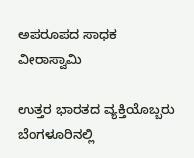ಅಪರೂಪದ ಸಾಧಕ ವೀರಾಸ್ವಾಮಿ

ಉತ್ತರ ಭಾರತದ ವ್ಯಕ್ತಿಯೊಬ್ಬರು ಬೆಂಗಳೂರಿನಲ್ಲಿ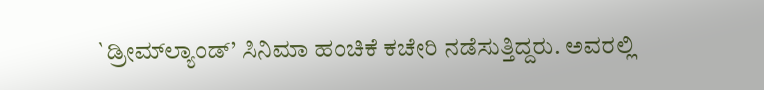`ಡ್ರೀಮ್‍ಲ್ಯಾಂಡ್’ ಸಿನಿಮಾ ಹಂಚಿಕೆ ಕಚೇರಿ ನಡೆಸುತ್ತಿದ್ದರು. ಅವರಲ್ಲಿ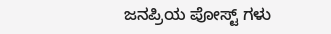ಜನಪ್ರಿಯ ಪೋಸ್ಟ್ ಗಳು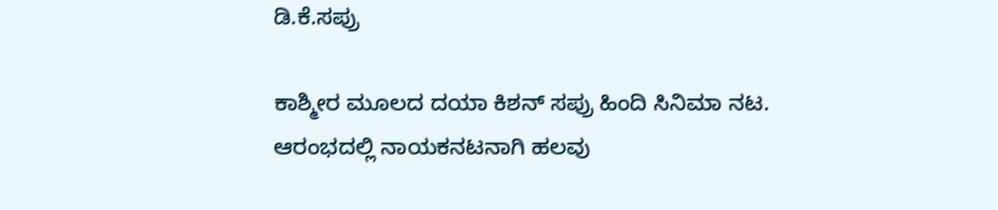ಡಿ.ಕೆ.ಸಪ್ರು

ಕಾಶ್ಮೀರ ಮೂಲದ ದಯಾ ಕಿಶನ್ ಸಪ್ರು ಹಿಂದಿ ಸಿನಿಮಾ ನಟ. ಆರಂಭದಲ್ಲಿ ನಾಯಕನಟನಾಗಿ ಹಲವು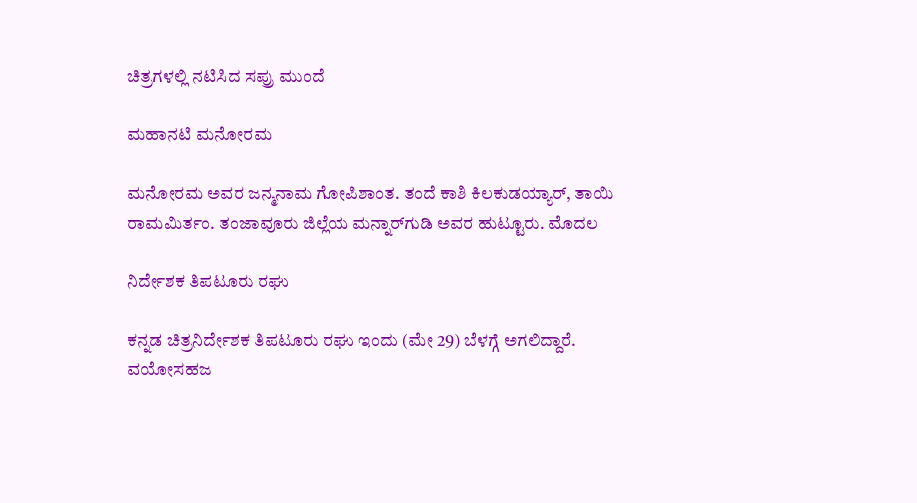ಚಿತ್ರಗಳಲ್ಲಿ ನಟಿಸಿದ ಸಪ್ರು ಮುಂದೆ

ಮಹಾನಟಿ ಮನೋರಮ

ಮನೋರಮ ಅವರ ಜನ್ಮನಾಮ ಗೋಪಿಶಾಂತ. ತಂದೆ ಕಾಶಿ ಕಿಲಕುಡಯ್ಯಾರ್‌, ತಾಯಿ ರಾಮಮಿರ್ತಂ. ತಂಜಾವೂರು ಜಿಲ್ಲೆಯ ಮನ್ನಾರ್‌ಗುಡಿ ಅವರ ಹುಟ್ಟೂರು. ಮೊದಲ

ನಿರ್ದೇಶಕ ತಿಪಟೂರು ರಘು

ಕನ್ನಡ ಚಿತ್ರನಿರ್ದೇಶಕ ತಿಪಟೂರು ರಘು ಇಂದು (ಮೇ 29) ಬೆಳಗ್ಗೆ ಅಗಲಿದ್ದಾರೆ. ವಯೋಸಹಜ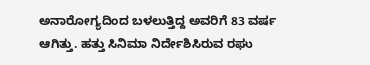ಅನಾರೋಗ್ಯದಿಂದ ಬಳಲುತ್ತಿದ್ದ ಅವರಿಗೆ 83 ವರ್ಷ ಆಗಿತ್ತು. ಹತ್ತು ಸಿನಿಮಾ ನಿರ್ದೇಶಿಸಿರುವ ರಘು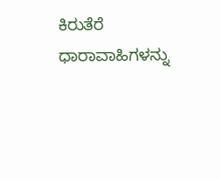ಕಿರುತೆರೆ ಧಾರಾವಾಹಿಗಳನ್ನು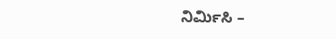ನಿರ್ಮಿಸಿ –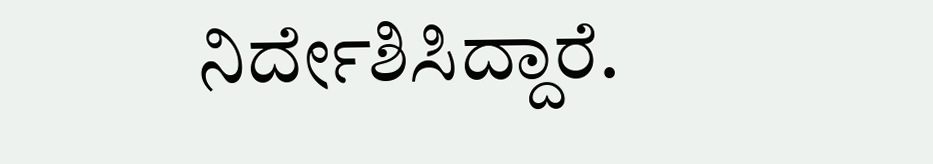ನಿರ್ದೇಶಿಸಿದ್ದಾರೆ.